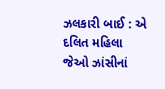ઝલકારી બાઈ : એ દલિત મહિલા જેઓ ઝાંસીનાં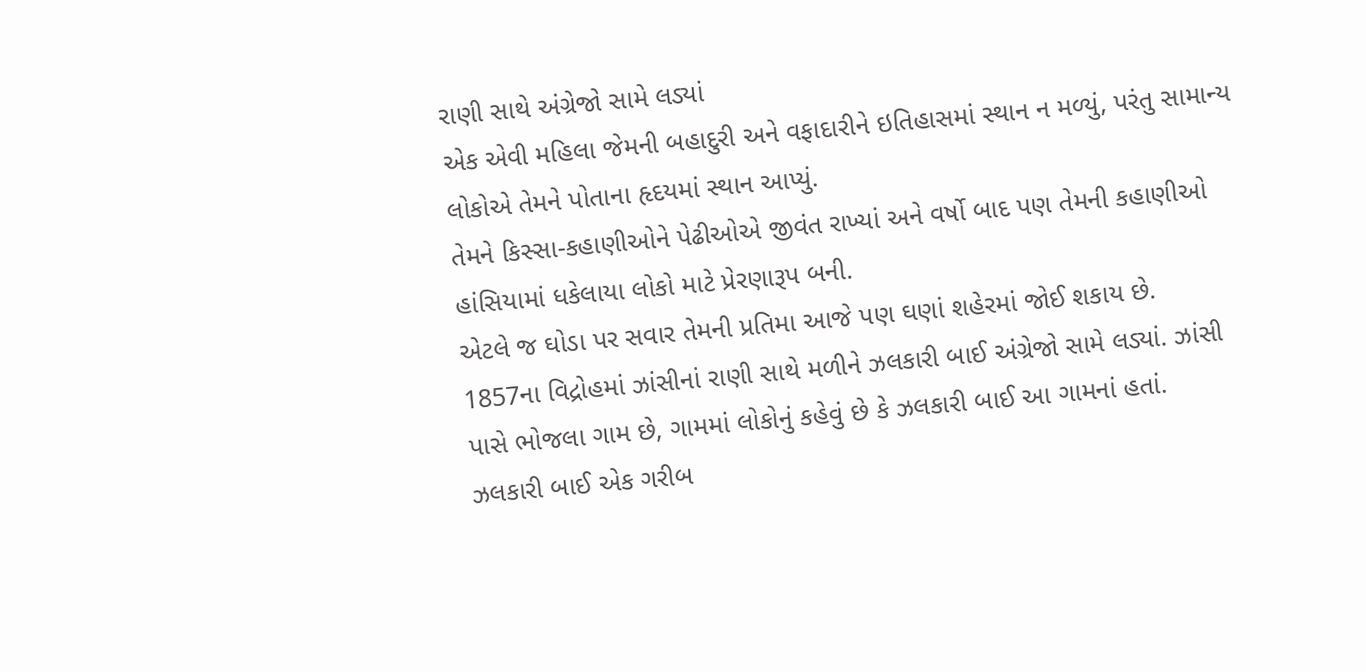રાણી સાથે અંગ્રેજો સામે લડ્યાં
એક એવી મહિલા જેમની બહાદુરી અને વફાદારીને ઇતિહાસમાં સ્થાન ન મળ્યું, પરંતુ સામાન્ય લોકોએ તેમને પોતાના હૃદયમાં સ્થાન આપ્યું.
તેમને કિસ્સા-કહાણીઓને પેઢીઓએ જીવંત રાખ્યાં અને વર્ષો બાદ પણ તેમની કહાણીઓ હાંસિયામાં ધકેલાયા લોકો માટે પ્રેરણારૂપ બની.
એટલે જ ઘોડા પર સવાર તેમની પ્રતિમા આજે પણ ઘણાં શહેરમાં જોઈ શકાય છે.
1857ના વિદ્રોહમાં ઝાંસીનાં રાણી સાથે મળીને ઝલકારી બાઈ અંગ્રેજો સામે લડ્યાં. ઝાંસી પાસે ભોજલા ગામ છે, ગામમાં લોકોનું કહેવું છે કે ઝલકારી બાઈ આ ગામનાં હતાં.
ઝલકારી બાઈ એક ગરીબ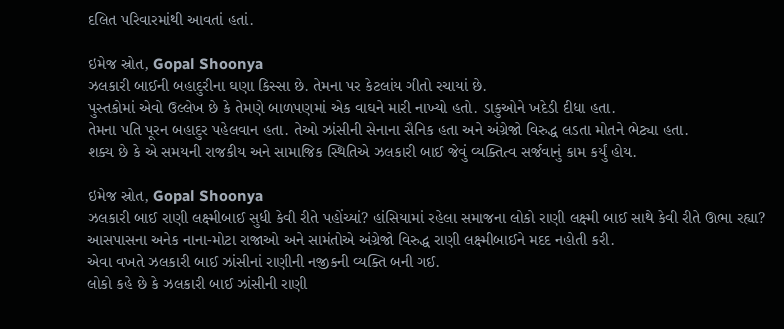દલિત પરિવારમાંથી આવતાં હતાં.

ઇમેજ સ્રોત, Gopal Shoonya
ઝલકારી બાઈની બહાદુરીના ઘણા કિસ્સા છે. તેમના પર કેટલાંય ગીતો રચાયાં છે.
પુસ્તકોમાં એવો ઉલ્લેખ છે કે તેમણે બાળપણમાં એક વાઘને મારી નાખ્યો હતો. ડાકુઓને ખદેડી દીધા હતા.
તેમના પતિ પૂરન બહાદુર પહેલવાન હતા. તેઓ ઝાંસીની સેનાના સૈનિક હતા અને અંગ્રેજો વિરુદ્ધ લડતા મોતને ભેટ્યા હતા.
શક્ય છે કે એ સમયની રાજકીય અને સામાજિક સ્થિતિએ ઝલકારી બાઈ જેવું વ્યક્તિત્વ સર્જવાનું કામ કર્યું હોય.

ઇમેજ સ્રોત, Gopal Shoonya
ઝલકારી બાઈ રાણી લક્ષ્મીબાઈ સુધી કેવી રીતે પહોંચ્યાં? હાંસિયામાં રહેલા સમાજના લોકો રાણી લક્ષ્મી બાઈ સાથે કેવી રીતે ઊભા રહ્યા?
આસપાસના અનેક નાના-મોટા રાજાઓ અને સામંતોએ અંગ્રેજો વિરુદ્ધ રાણી લક્ષ્મીબાઈને મદદ નહોતી કરી.
એવા વખતે ઝલકારી બાઈ ઝાંસીનાં રાણીની નજીકની વ્યક્તિ બની ગઈ.
લોકો કહે છે કે ઝલકારી બાઈ ઝાંસીની રાણી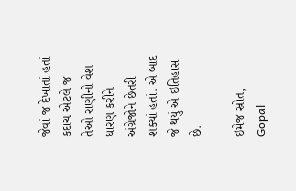જેવાં જ દેખાતાં હતાં કદાચ એટલે જ તેઓ રાણીનો વેશ ધારણ કરીને અંગ્રેજોને છેતરી શક્યાં હતાં. એ બાદ જે થયું એ ઇતિહાસ છે.

ઇમેજ સ્રોત, Gopal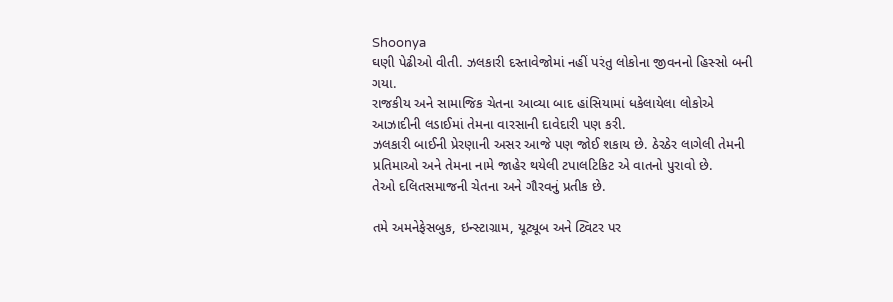Shoonya
ઘણી પેઢીઓ વીતી. ઝલકારી દસ્તાવેજોમાં નહીં પરંતુ લોકોના જીવનનો હિસ્સો બની ગયા.
રાજકીય અને સામાજિક ચેતના આવ્યા બાદ હાંસિયામાં ધકેલાયેલા લોકોએ આઝાદીની લડાઈમાં તેમના વારસાની દાવેદારી પણ કરી.
ઝલકારી બાઈની પ્રેરણાની અસર આજે પણ જોઈ શકાય છે. ઠેરઠેર લાગેલી તેમની પ્રતિમાઓ અને તેમના નામે જાહેર થયેલી ટપાલટિકિટ એ વાતનો પુરાવો છે.
તેઓ દલિતસમાજની ચેતના અને ગૌરવનું પ્રતીક છે.

તમે અમનેફેસબુક, ઇન્સ્ટાગ્રામ, યૂટ્યૂબ અને ટ્વિટર પર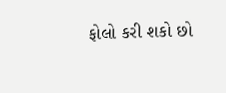ફોલો કરી શકો છો